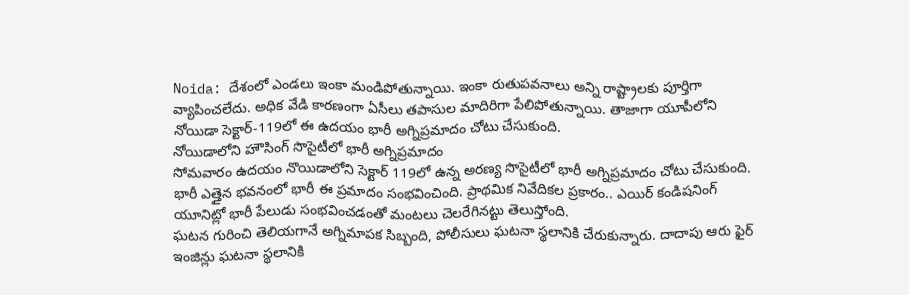Noida: దేశంలో ఎండలు ఇంకా మండిపోతున్నాయి. ఇంకా రుతుపవనాలు అన్ని రాష్ట్రాలకు పూర్తిగా వ్యాపించలేదు. అధిక వేడి కారణంగా ఏసీలు తపాసుల మాదిరిగా పేలిపోతున్నాయి. తాజాగా యూపీలోని నోయిడా సెక్టార్-119లో ఈ ఉదయం భారీ అగ్నిప్రమాదం చోటు చేసుకుంది.
నోయిడాలోని హౌసింగ్ సొసైటీలో భారీ అగ్నిప్రమాదం
సోమవారం ఉదయం నొయిడాలోని సెక్టార్ 119లో ఉన్న అరణ్య సొసైటీలో భారీ అగ్నిప్రమాదం చోటు చేసుకుంది. భారీ ఎత్తైన భవనంలో భారీ ఈ ప్రమాదం సంభవించింది. ప్రాథమిక నివేదికల ప్రకారం.. ఎయిర్ కండిషనింగ్ యూనిట్లో భారీ పేలుడు సంభవించడంతో మంటలు చెలరేగినట్టు తెలుస్తోంది.
ఘటన గురించి తెలియగానే అగ్నిమాపక సిబ్బంది, పోలీసులు ఘటనా స్థలానికి చేరుకున్నారు. దాదాపు ఆరు ఫైర్ ఇంజిన్లు ఘటనా స్థలానికి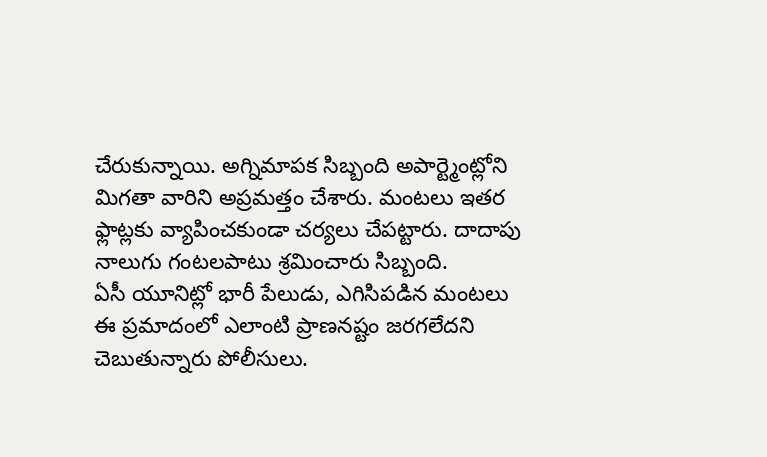చేరుకున్నాయి. అగ్నిమాపక సిబ్బంది అపార్ట్మెంట్లోని మిగతా వారిని అప్రమత్తం చేశారు. మంటలు ఇతర ఫ్లాట్లకు వ్యాపించకుండా చర్యలు చేపట్టారు. దాదాపు నాలుగు గంటలపాటు శ్రమించారు సిబ్బంది.
ఏసీ యూనిట్లో భారీ పేలుడు, ఎగిసిపడిన మంటలు
ఈ ప్రమాదంలో ఎలాంటి ప్రాణనష్టం జరగలేదని చెబుతున్నారు పోలీసులు.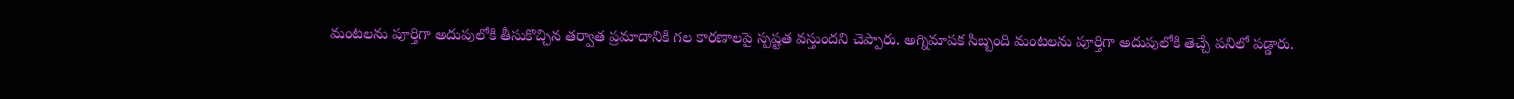మంటలను పూర్తిగా అదుపులోకి తీసుకొచ్చిన తర్వాత ప్రమాదానికి గల కారణాలపై స్పష్టత వస్తుందని చెప్పారు. అగ్నిమాపక సిబ్బంది మంటలను పూర్తిగా అదుపులోకి తెచ్చే పనిలో పడ్డారు.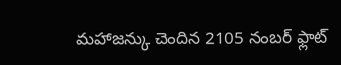మహాజన్కు చెందిన 2105 నంబర్ ఫ్లాట్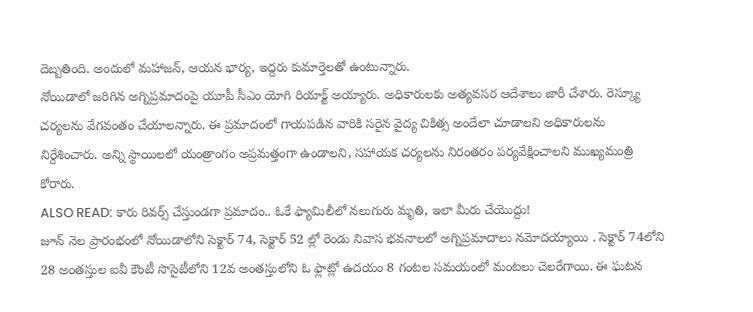దెబ్బతింది. అందులో మహాజన్, ఆయన భార్య, ఇద్దరు కుమార్తెలతో ఉంటున్నారు.
నోయిడాలో జరిగిన అగ్నిప్రమాదంపై యూపీ సీఎం యోగి రియాక్ట్ అయ్యారు. అధికారులకు అత్యవసర ఆదేశాలు జారీ చేశారు. రెస్క్యూ చర్యలను వేగవంతం చేయాలన్నారు. ఈ ప్రమాదంలో గాయపడిన వారికి సరైన వైద్య చికిత్స అందేలా చూడాలని అధికారులను నిర్దేశించారు. అన్ని స్థాయిలలో యంత్రాంగం అప్రమత్తంగా ఉండాలని, సహాయక చర్యలను నిరంతరం పర్యవేక్షించాలని ముఖ్యమంత్రి కోరారు.
ALSO READ: కారు రివర్స్ చేస్తుండగా ప్రమాదం.. ఓకే ఫ్యామిలీలో నలుగురు మృతి, ఇలా మీరు చేయొద్దు!
జూన్ నెల ప్రారంభంలో నోయిడాలోని సెక్టార్ 74, సెక్టార్ 52 ల్లో రెండు నివాస భవనాలలో అగ్నిప్రమాదాలు నమోదయ్యాయి . సెక్టార్ 74లోని 28 అంతస్తుల ఐవీ కౌంటీ సొసైటీలోని 12వ అంతస్తులోని ఓ ఫ్లాట్లో ఉదయం 8 గంటల సమయంలో మంటలు చెలరేగాయి. ఈ ఘటన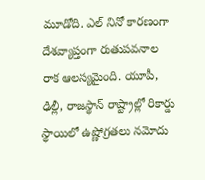మూడోది. ఎల్ నినో కారణంగా దేశవ్యాప్తంగా రుతుపవనాల రాక ఆలస్యమైంది. యూపీ, ఢిల్లీ, రాజస్థాన్ రాష్ట్రాల్లో రికార్డు స్థాయిలో ఉష్ణోగ్రతలు నమోదు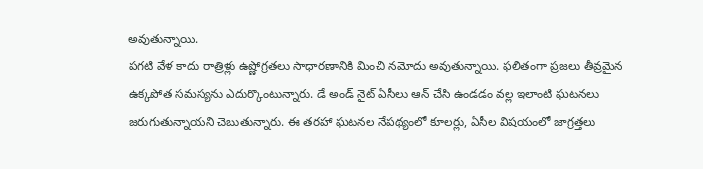అవుతున్నాయి.
పగటి వేళ కాదు రాత్రిళ్లు ఉష్ణోగ్రతలు సాధారణానికి మించి నమోదు అవుతున్నాయి. ఫలితంగా ప్రజలు తీవ్రమైన ఉక్కపోత సమస్యను ఎదుర్కొంటున్నారు. డే అండ్ నైట్ ఏసీలు ఆన్ చేసి ఉండడం వల్ల ఇలాంటి ఘటనలు జరుగుతున్నాయని చెబుతున్నారు. ఈ తరహా ఘటనల నేపథ్యంలో కూలర్లు, ఏసీల విషయంలో జాగ్రత్తలు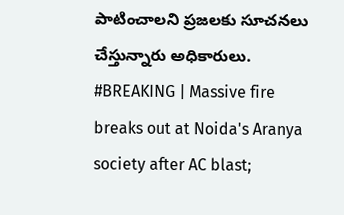పాటించాలని ప్రజలకు సూచనలు చేస్తున్నారు అధికారులు.
#BREAKING | Massive fire breaks out at Noida's Aranya society after AC blast;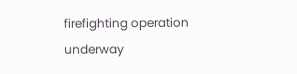firefighting operation underway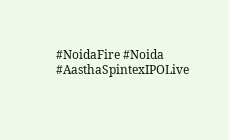#NoidaFire #Noida #AasthaSpintexIPOLive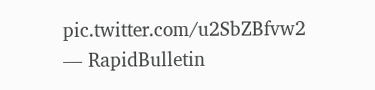pic.twitter.com/u2SbZBfvw2
— RapidBulletin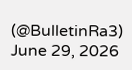(@BulletinRa3) June 29, 2026